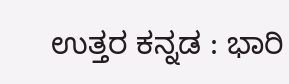ಉತ್ತರ ಕನ್ನಡ : ಭಾರಿ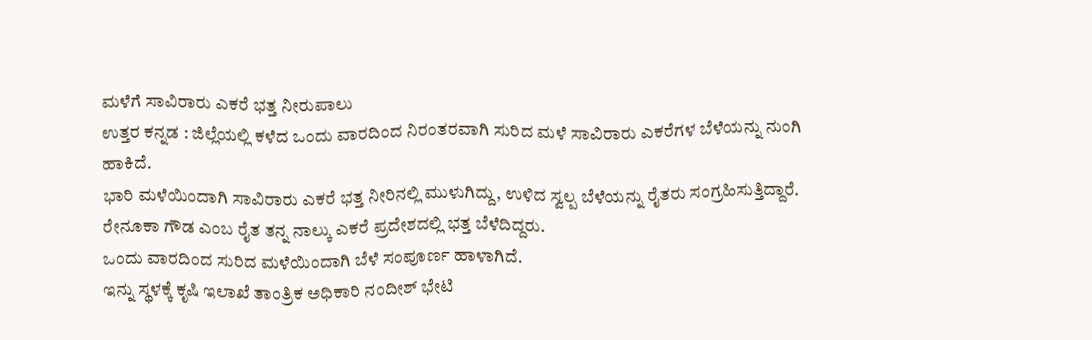ಮಳೆಗೆ ಸಾವಿರಾರು ಎಕರೆ ಭತ್ತ ನೀರುಪಾಲು
ಉತ್ತರ ಕನ್ನಡ : ಜಿಲ್ಲೆಯಲ್ಲಿ ಕಳೆದ ಒಂದು ವಾರದಿಂದ ನಿರಂತರವಾಗಿ ಸುರಿದ ಮಳೆ ಸಾವಿರಾರು ಎಕರೆಗಳ ಬೆಳೆಯನ್ನು ನುಂಗಿ ಹಾಕಿದೆ.
ಭಾರಿ ಮಳೆಯಿಂದಾಗಿ ಸಾವಿರಾರು ಎಕರೆ ಭತ್ತ ನೀರಿನಲ್ಲಿ ಮುಳುಗಿದ್ದು, ಉಳಿದ ಸ್ವಲ್ಪ ಬೆಳೆಯನ್ನು ರೈತರು ಸಂಗ್ರಹಿಸುತ್ತಿದ್ದಾರೆ.
ರೇನೂಕಾ ಗೌಡ ಎಂಬ ರೈತ ತನ್ನ ನಾಲ್ಕು ಎಕರೆ ಪ್ರದೇಶದಲ್ಲಿ ಭತ್ತ ಬೆಳೆದಿದ್ದರು.
ಒಂದು ವಾರದಿಂದ ಸುರಿದ ಮಳೆಯಿಂದಾಗಿ ಬೆಳೆ ಸಂಪೂರ್ಣ ಹಾಳಾಗಿದೆ.
ಇನ್ನು ಸ್ಥಳಕ್ಕೆ ಕೃಷಿ ಇಲಾಖೆ ತಾಂತ್ರಿಕ ಅಧಿಕಾರಿ ನಂದೀಶ್ ಭೇಟಿ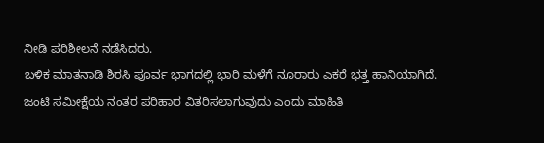ನೀಡಿ ಪರಿಶೀಲನೆ ನಡೆಸಿದರು.
ಬಳಿಕ ಮಾತನಾಡಿ ಶಿರಸಿ ಪೂರ್ವ ಭಾಗದಲ್ಲಿ ಭಾರಿ ಮಳೆಗೆ ನೂರಾರು ಎಕರೆ ಭತ್ತ ಹಾನಿಯಾಗಿದೆ.
ಜಂಟಿ ಸಮೀಕ್ಷೆಯ ನಂತರ ಪರಿಹಾರ ವಿತರಿಸಲಾಗುವುದು ಎಂದು ಮಾಹಿತಿ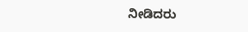ನೀಡಿದರು